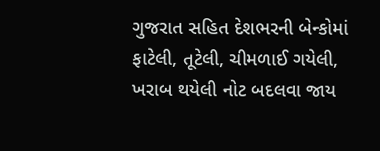ગુજરાત સહિત દેશભરની બેન્કોમાં ફાટેલી, તૂટેલી, ચીમળાઈ ગયેલી, ખરાબ થયેલી નોટ બદલવા જાય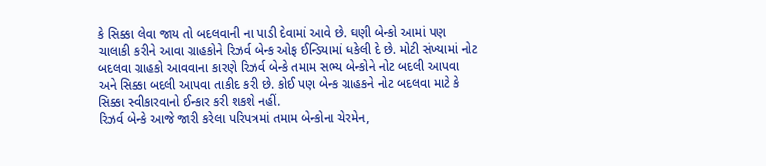કે સિક્કા લેવા જાય તો બદલવાની ના પાડી દેવામાં આવે છે. ઘણી બેન્કો આમાં પણ ચાલાકી કરીને આવા ગ્રાહકોને રિઝર્વ બેન્ક ઓફ ઈન્ડિયામાં ધકેલી દે છે. મોટી સંખ્યામાં નોટ બદલવા ગ્રાહકો આવવાના કારણે રિઝર્વ બેન્કે તમામ સભ્ય બેન્કોને નોટ બદલી આપવા અને સિક્કા બદલી આપવા તાકીદ કરી છે. કોઈ પણ બેન્ક ગ્રાહકને નોટ બદલવા માટે કે સિક્કા સ્વીકારવાનો ઈન્કાર કરી શકશે નહીં.
રિઝર્વ બેન્કે આજે જારી કરેલા પરિપત્રમાં તમામ બેન્કોના ચેરમેન,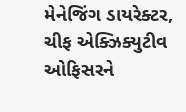મેનેજિંગ ડાયરેક્ટર, ચીફ એક્ઝિક્યુટીવ ઓફિસરને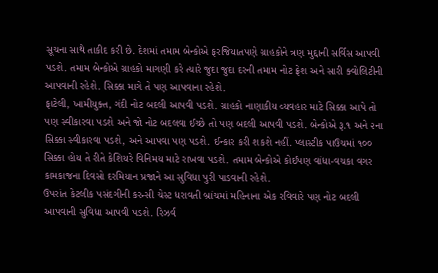સૂચના સાથે તાકીદ કરી છે. દેશમાં તમામ બેન્કોએ ફરજિયાતપણે ગ્રાહકોને ત્રણ મુદ્દાની સર્વિસ આપવી પડશે. તમામ બેન્કોએ ગ્રાહકો માગણી કરે ત્યારે જુદા જુદા દરની તમામ નોટ ફ્રેશ અને સારી ક્વોલિટીની આપવાની રહેશે. સિક્કા માગે તે પણ આપવાના રહેશે.
ફાટેલી, ખામીયુક્ત, ગંદી નોટ બદલી આપવી પડશે. ગ્રાહકો નાણાકીય વ્યવહાર માટે સિક્કા આપે તો પણ સ્વીકારવા પડશે અને જો નોટ બદલવા ઈચ્છે તો પણ બદલી આપવી પડશે. બેન્કોએ રૂ.૧ અને ૨ના સિક્કા સ્વીકારવા પડશે, અને આપવા પણ પડશે. ઈન્કાર કરી શકશે નહીં. પ્લાસ્ટીક પાઉચમાં ૧૦૦ સિક્કા હોય તે રીતે કેશિયરે વિનિમય માટે રાખવા પડશે. તમામ બેન્કોએ કોઈપણ વાંધા-વચકા વગર કામકાજના દિવસો દરમિયાન પ્રજાને આ સુવિધા પુરી પાડવાની રહેશે.
ઉપરાંત કેટલીક પસંદગીની કરન્સી ચેસ્ટ ધરાવતી બ્રાંચમાં મહિનાના એક રવિવારે પણ નોટ બદલી આપવાની સુવિધા આપવી પડશે. રિઝર્વ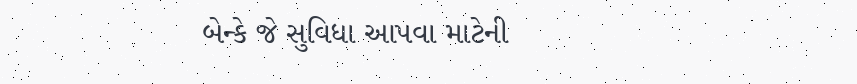બેન્કે જે સુવિધા આપવા માટેની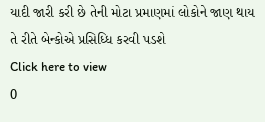યાદી જારી કરી છે તેની મોટા પ્રમાણમાં લોકોને જાણ થાય તે રીતે બેન્કોએ પ્રસિધ્ધિ કરવી પડશે
Click here to view
0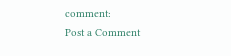comment:
Post a Comment